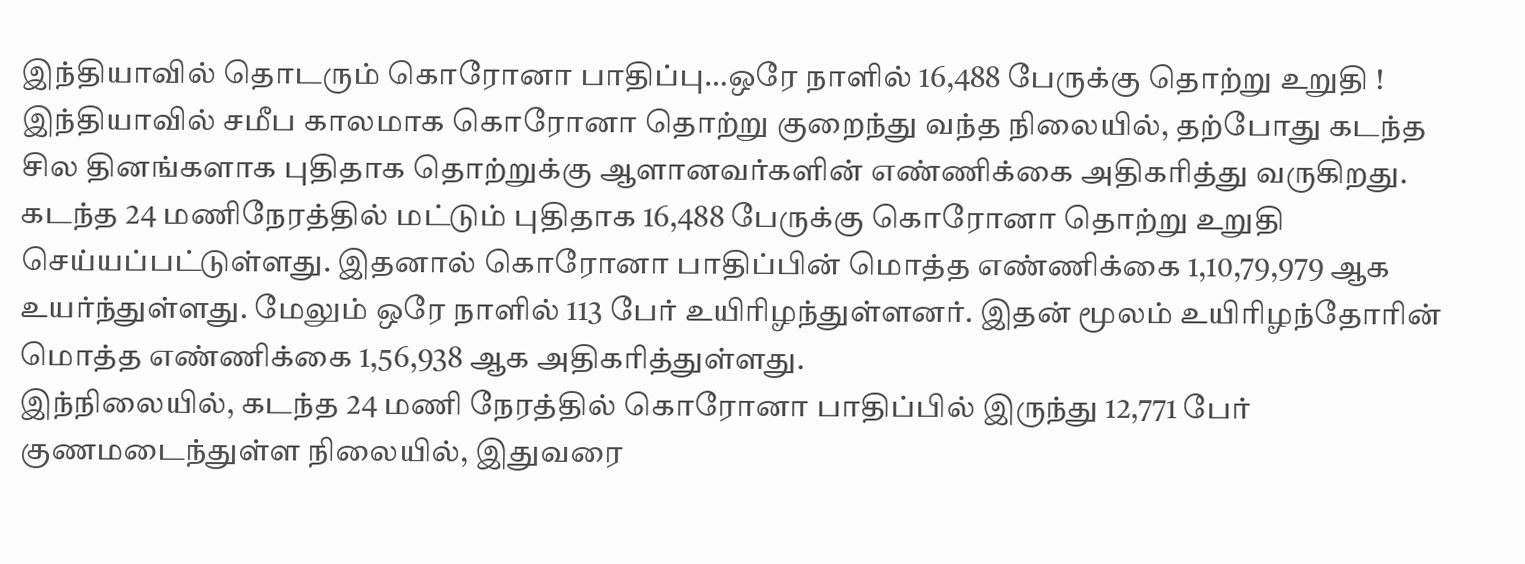இந்தியாவில் தொடரும் கொரோனா பாதிப்பு…ஒரே நாளில் 16,488 பேருக்கு தொற்று உறுதி !
இந்தியாவில் சமீப காலமாக கொரோனா தொற்று குறைந்து வந்த நிலையில், தற்போது கடந்த சில தினங்களாக புதிதாக தொற்றுக்கு ஆளானவர்களின் எண்ணிக்கை அதிகரித்து வருகிறது. கடந்த 24 மணிநேரத்தில் மட்டும் புதிதாக 16,488 பேருக்கு கொரோனா தொற்று உறுதி செய்யப்பட்டுள்ளது. இதனால் கொரோனா பாதிப்பின் மொத்த எண்ணிக்கை 1,10,79,979 ஆக உயர்ந்துள்ளது. மேலும் ஒரே நாளில் 113 பேர் உயிரிழந்துள்ளனர். இதன் மூலம் உயிரிழந்தோரின் மொத்த எண்ணிக்கை 1,56,938 ஆக அதிகரித்துள்ளது.
இந்நிலையில், கடந்த 24 மணி நேரத்தில் கொரோனா பாதிப்பில் இருந்து 12,771 பேர் குணமடைந்துள்ள நிலையில், இதுவரை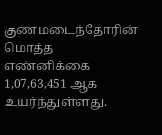குணமடைந்தோரின் மொத்த எண்னிக்கை 1,07,63,451 ஆக உயர்ந்துள்ளது.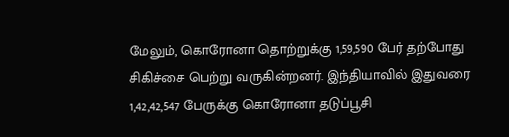மேலும், கொரோனா தொற்றுக்கு 1,59,590 பேர் தற்போது சிகிச்சை பெற்று வருகின்றனர். இந்தியாவில் இதுவரை 1,42,42,547 பேருக்கு கொரோனா தடுப்பூசி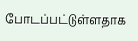போடப்பட்டுள்ளதாக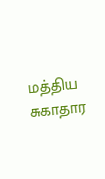மத்திய சுகாதார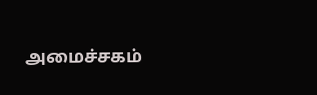அமைச்சகம்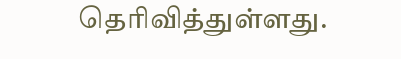தெரிவித்துள்ளது.